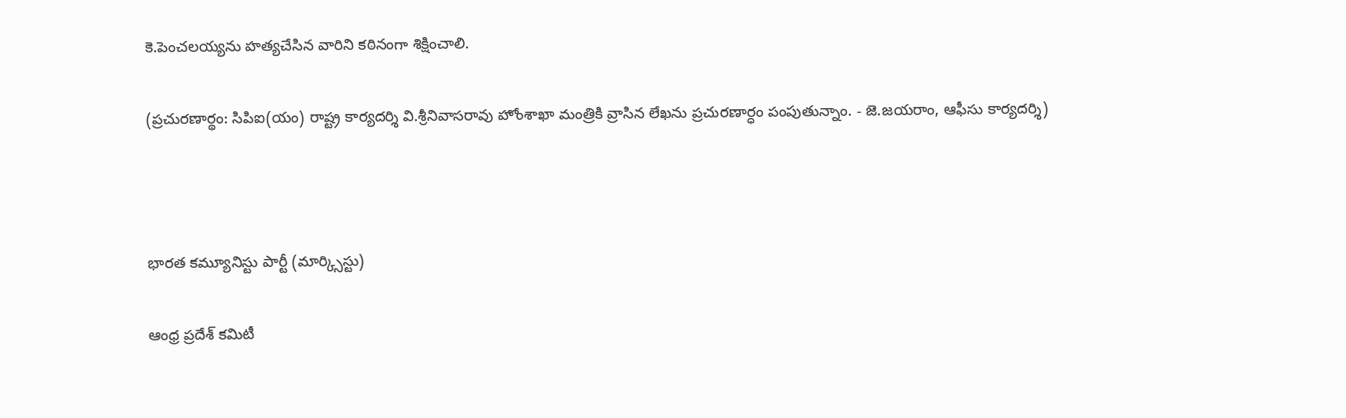కె.పెంచలయ్యను హత్యచేసిన వారిని కఠినంగా శిక్షించాలి.

(ప్రచురణార్థం: సిపిఐ(యం) రాష్ట్ర కార్యదర్శి వి.శ్రీనివాసరావు హోంశాఖా మంత్రికి వ్రాసిన లేఖను ప్రచురణార్ధం పంపుతున్నాం. - జె.జయరాం, ఆఫీసు కార్యదర్శి)



భారత కమ్యూనిస్టు పార్టీ (మార్క్సిస్టు)

ఆంధ్ర ప్రదేశ్ కమిటీ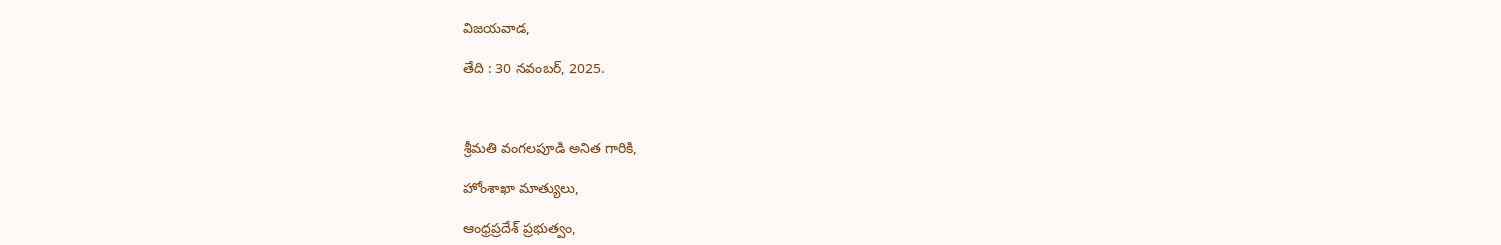విజయవాడ,

తేది : 30 నవంబర్‌, 2025.



శ్రీమతి వంగలపూడి అనిత గారికి,

హోంశాఖా మాత్యులు,

ఆంధ్రప్రదేశ్‌ ప్రభుత్వం,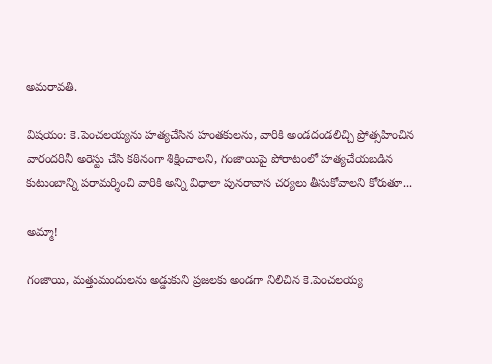అమరావతి.

విషయం: కె.పెంచలయ్యను హత్యచేసిన హంతకులను, వారికి అండదండలిచ్చి ప్రోత్సహించిన వారందరినీ అరెస్టు చేసి కఠినంగా శిక్షించాలని, గంజాయిపై పోరాటంలో హత్యచేయబడిన కుటుంబాన్ని పరామర్శించి వారికి అన్ని విధాలా పునరావాస చర్యలు తీసుకోవాలని కోరుతూ...

అమ్మా!

గంజాయి, మత్తుమందులను అడ్డుకుని ప్రజలకు అండగా నిలిచిన కె.పెంచలయ్య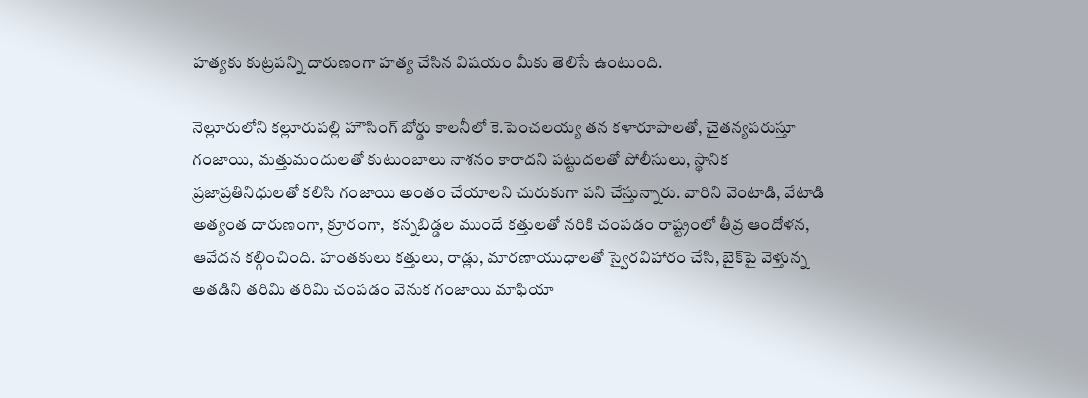హత్యకు కుట్రపన్ని దారుణంగా హత్య చేసిన విషయం మీకు తెలిసే ఉంటుంది.

నెల్లూరులోని కల్లూరుపల్లి హౌసింగ్‌ బోర్డు కాలనీలో కె.పెంచలయ్య తన కళారూపాలతో, చైతన్యపరుస్తూ గంజాయి, మత్తుమందులతో కుటుంబాలు నాశనం కారాదని పట్టుదలతో పోలీసులు, స్థానిక ప్రజాప్రతినిధులతో కలిసి గంజాయి అంతం చేయాలని చురుకుగా పని చేస్తున్నారు. వారిని వెంటాడి, వేటాడి అత్యంత దారుణంగా, క్రూరంగా,  కన్నబిడ్డల ముందే కత్తులతో నరికి చంపడం రాష్ట్రంలో తీవ్ర ఆందోళన, ఆవేదన కల్గించింది. హంతకులు కత్తులు, రాడ్లు, మారణాయుధాలతో స్వైరవిహారం చేసి, బైక్‌పై వెళ్తున్న అతడిని తరిమి తరిమి చంపడం వెనుక గంజాయి మాఫియా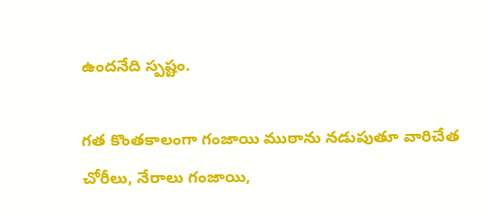ఉందనేది స్పష్టం.

గత కొంతకాలంగా గంజాయి ముఠాను నడుపుతూ వారిచేత చోరీలు, నేరాలు గంజాయి,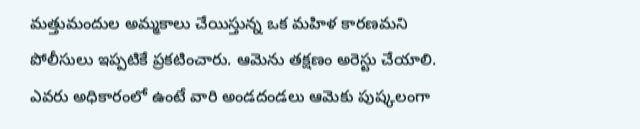మత్తుమందుల అమ్మకాలు చేయిస్తున్న ఒక మహిళ కారణమని పోలీసులు ఇప్పటికే ప్రకటించారు. ఆమెను తక్షణం అరెస్టు చేయాలి. ఎవరు అధికారంలో ఉంటే వారి అండదండలు ఆమెకు పుష్కలంగా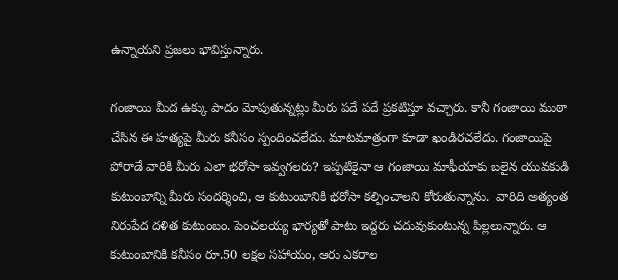ఉన్నాయని ప్రజలు భావిస్తున్నారు.

గంజాయి మీద ఉక్కు పాదం మోపుతున్నట్లు మీరు పదే పదే ప్రకటిస్తూ వచ్చారు. కానీ గంజాయి ముఠా చేసిన ఈ హత్యపై మీరు కనీసం స్పందించలేదు. మాటమాత్రంగా కూడా ఖండిరచలేదు. గంజాయిపై పోరాడే వారికి మీరు ఎలా భరోసా ఇవ్వగలరు? ఇప్పటికైనా ఆ గంజాయి మాఫీయాకు బలైన యువకుడి కుటుంబాన్ని మీరు సందర్శించి, ఆ కుటుంబానికి భరోసా కల్పించాలని కోరుతున్నాను.  వారిది అత్యంత నిరుపేద దళిత కుటుంబం. పెంచలయ్య భార్యతో పాటు ఇద్దరు చదువుకుంటున్న పిల్లలున్నారు. ఆ కుటుంబానికి కనీసం రూ.50 లక్షల సహాయం, ఆరు ఎకరాల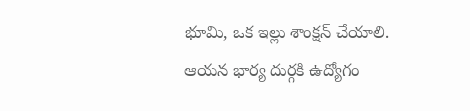భూమి, ఒక ఇల్లు శాంక్షన్‌ చేయాలి. ఆయన భార్య దుర్గకి ఉద్యోగం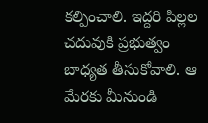కల్పించాలి. ఇద్దరి పిల్లల చదువుకి ప్రభుత్వం బాధ్యత తీసుకోవాలి. ఆ మేరకు మీనుండి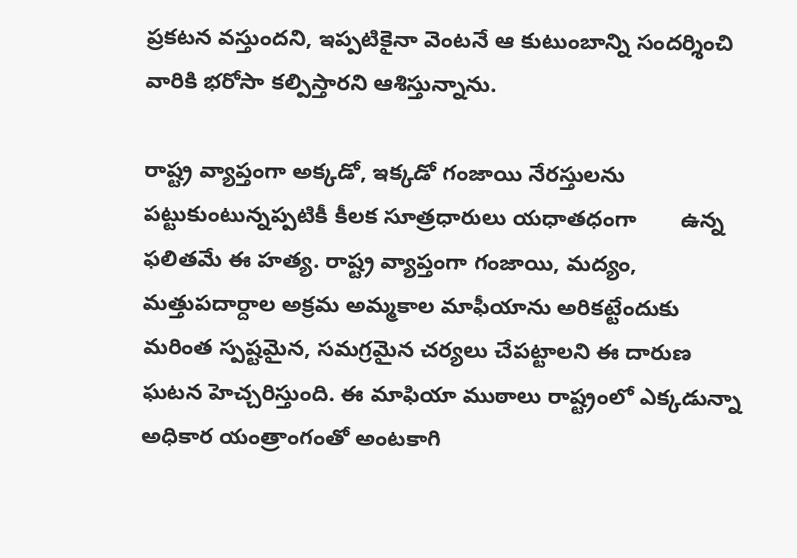ప్రకటన వస్తుందని, ఇప్పటికైనా వెంటనే ఆ కుటుంబాన్ని సందర్శించి వారికి భరోసా కల్పిస్తారని ఆశిస్తున్నాను.

రాష్ట్ర వ్యాప్తంగా అక్కడో, ఇక్కడో గంజాయి నేరస్తులను పట్టుకుంటున్నప్పటికీ కీలక సూత్రధారులు యధాతధంగా       ఉన్న ఫలితమే ఈ హత్య. రాష్ట్ర వ్యాప్తంగా గంజాయి, మద్యం, మత్తుపదార్దాల అక్రమ అమ్మకాల మాఫీయాను అరికట్టేందుకు మరింత స్పష్టమైన, సమగ్రమైన చర్యలు చేపట్టాలని ఈ దారుణ ఘటన హెచ్చరిస్తుంది. ఈ మాఫియా ముఠాలు రాష్ట్రంలో ఎక్కడున్నా అధికార యంత్రాంగంతో అంటకాగి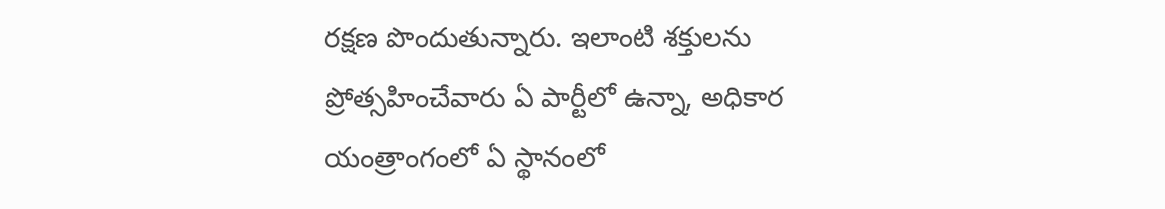రక్షణ పొందుతున్నారు. ఇలాంటి శక్తులను ప్రోత్సహించేవారు ఏ పార్టీలో ఉన్నా, అధికార యంత్రాంగంలో ఏ స్థానంలో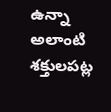ఉన్నా అలాంటి శక్తులపట్ల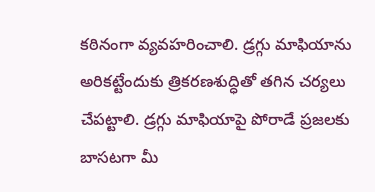కఠినంగా వ్యవహరించాలి. డ్రగ్గు మాఫియాను అరికట్టేందుకు త్రికరణశుద్ధితో తగిన చర్యలు చేపట్టాలి. డ్రగ్గు మాఫియాపై పోరాడే ప్రజలకు బాసటగా మీ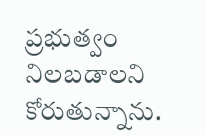ప్రభుత్వం నిలబడాలని కోరుతున్నాను.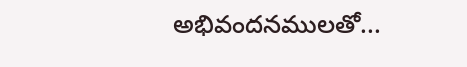అభివందనములతో...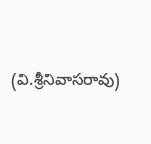(వి.శ్రీనివాసరావు)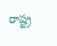రాష్ట్ర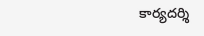కార్యదర్శి